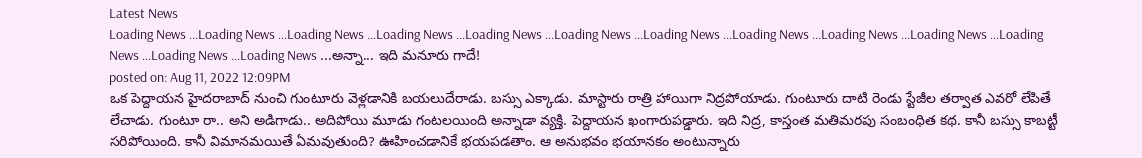Latest News
Loading News ...Loading News ...Loading News ...Loading News ...Loading News ...Loading News ...Loading News ...Loading News ...Loading News ...Loading News ...Loading News ...Loading News ...Loading News ...అన్నా... ఇది మనూరు గాదే!
posted on: Aug 11, 2022 12:09PM
ఒక పెద్దాయన హైదరాబాద్ నుంచి గుంటూరు వెళ్లడానికి బయలుదేరాడు. బస్సు ఎక్కాడు. మాస్టారు రాత్రి హాయిగా నిద్రపోయాడు. గుంటూరు దాటి రెండు స్టేజీల తర్వాత ఎవరో లేపితే లేచాడు. గుంటూ రా.. అని అడిగాడు.. అదిపోయి మూడు గంటలయింది అన్నాడా వ్యక్తి. పెద్దాయన ఖంగారుపడ్డారు. ఇది నిద్ర, కాస్తంత మతిమరపు సంబంధిత కథ. కానీ బస్సు కాబట్టీ సరిపోయింది. కానీ విమానమయితే ఏమవుతుంది? ఊహించడానికే భయపడతాం. ఆ అనుభవం భయానకం అంటున్నారు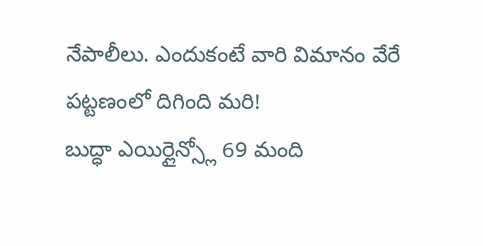నేపాలీలు. ఎందుకంటే వారి విమానం వేరే పట్టణంలో దిగింది మరి!
బుద్ధా ఎయిర్లైన్స్లో 69 మంది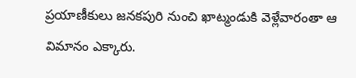ప్రయాణీకులు జనకపురి నుంచి ఖాట్మండుకి వెళ్లేవారంతా ఆ విమానం ఎక్కారు.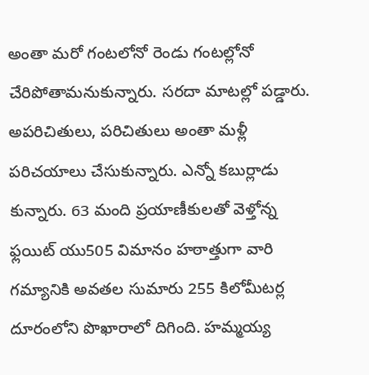అంతా మరో గంటలోనో రెండు గంటల్లోనో చేరిపోతామనుకున్నారు. సరదా మాటల్లో పడ్డారు. అపరిచితులు, పరిచితులు అంతా మళ్లీ పరిచయాలు చేసుకున్నారు. ఎన్నో కబుర్లాడు కున్నారు. 63 మంది ప్రయాణీకులతో వెళ్తోన్న ఫ్లయిట్ యు505 విమానం హఠాత్తుగా వారి గమ్యానికి అవతల సుమారు 255 కిలోమీటర్ల దూరంలోని పొఖారాలో దిగింది. హమ్మయ్య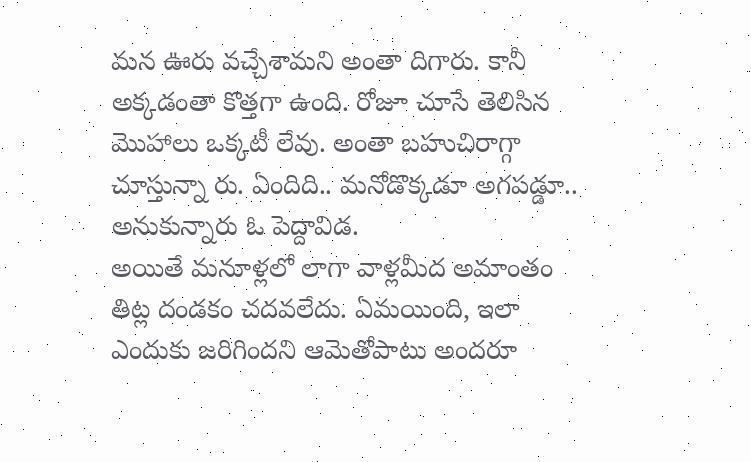మన ఊరు వచ్చేశామని అంతా దిగారు. కానీ అక్కడంతా కొత్తగా ఉంది. రోజూ చూసే తెలిసిన మొహాలు ఒక్కటీ లేవు. అంతా బహుచిరాగ్గా చూస్తున్నా రు. ఏందిది.. మనోడొక్కడూ అగపడ్డూ.. అనుకున్నారు ఓ పెద్దావిడ.
అయితే మనూళ్లలో లాగా వాళ్లమీద అమాంతం తిట్ల దండకం చదవలేదు. ఏమయింది, ఇలా ఎందుకు జరిగిందని ఆమెతోపాటు అందరూ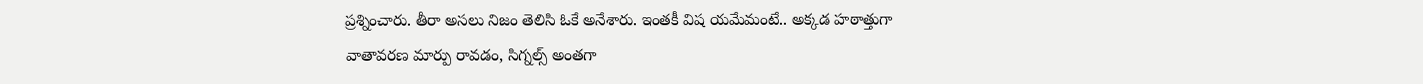ప్రశ్నించారు. తీరా అసలు నిజం తెలిసి ఓకే అనేశారు. ఇంతకీ విష యమేమంటే.. అక్కడ హఠాత్తుగా వాతావరణ మార్పు రావడం, సిగ్నల్స్ అంతగా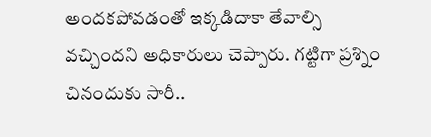అందకపోవడంతో ఇక్కడిదాకా తేవాల్సి వచ్చిందని అధికారులు చెప్పారు. గట్టిగా ప్రశ్నిం చినందుకు సారీ..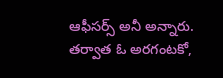ఆఫీసర్స్ అనీ అన్నారు. తర్వాత ఓ అరగంటకో,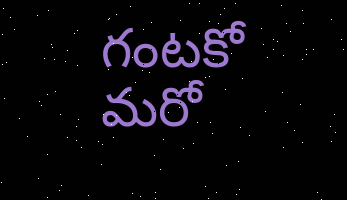గంటకో మరో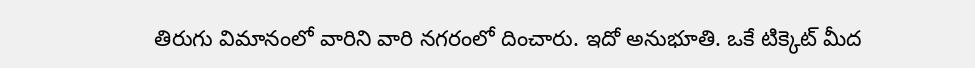తిరుగు విమానంలో వారిని వారి నగరంలో దించారు. ఇదో అనుభూతి. ఒకే టిక్కెట్ మీద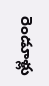రెండూళ్లు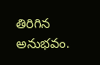తిరిగిన అనుభవం.